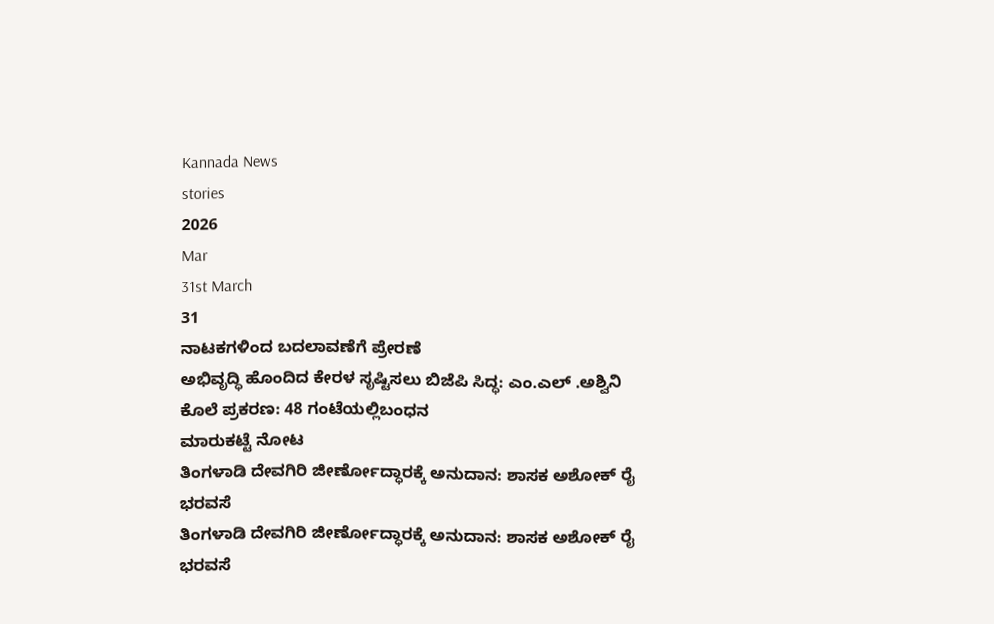Kannada News
stories
2026
Mar
31st March
31
ನಾಟಕಗಳಿಂದ ಬದಲಾವಣೆಗೆ ಪ್ರೇರಣೆ
ಅಭಿವೃದ್ಧಿ ಹೊಂದಿದ ಕೇರಳ ಸೃಷ್ಟಿಸಲು ಬಿಜೆಪಿ ಸಿದ್ಧ: ಎಂ.ಎಲ್ .ಅಶ್ವಿನಿ
ಕೊಲೆ ಪ್ರಕರಣ: 48 ಗಂಟೆಯಲ್ಲಿಬಂಧನ
ಮಾರುಕಟ್ಟೆ ನೋಟ
ತಿಂಗಳಾಡಿ ದೇವಗಿರಿ ಜೀರ್ಣೋದ್ಧಾರಕ್ಕೆ ಅನುದಾನ: ಶಾಸಕ ಅಶೋಕ್ ರೈ ಭರವಸೆ
ತಿಂಗಳಾಡಿ ದೇವಗಿರಿ ಜೀರ್ಣೋದ್ಧಾರಕ್ಕೆ ಅನುದಾನ: ಶಾಸಕ ಅಶೋಕ್ ರೈ ಭರವಸೆ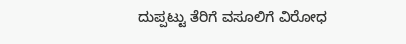ದುಪ್ಪಟ್ಟು ತೆರಿಗೆ ವಸೂಲಿಗೆ ವಿರೋಧ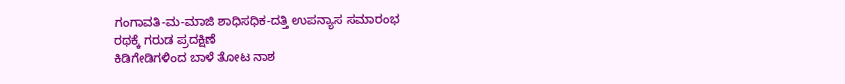ಗಂಗಾವತಿ-ಮ-ಮಾಜಿ ಶಾಧಿಸಧಿಕ-ದತ್ತಿ ಉಪನ್ಯಾಸ ಸಮಾರಂಭ
ರಥಕ್ಕೆ ಗರುಡ ಪ್ರದಕ್ಷಿಣೆ
ಕಿಡಿಗೇಡಿಗಳಿಂದ ಬಾಳೆ ತೋಟ ನಾಶ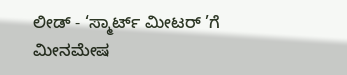ಲೀಡ್ - ‘ಸ್ಮಾರ್ಟ್ ಮೀಟರ್ ’ಗೆ ಮೀನಮೇಷ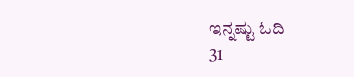ಇನ್ನಷ್ಟು ಓದಿ
31